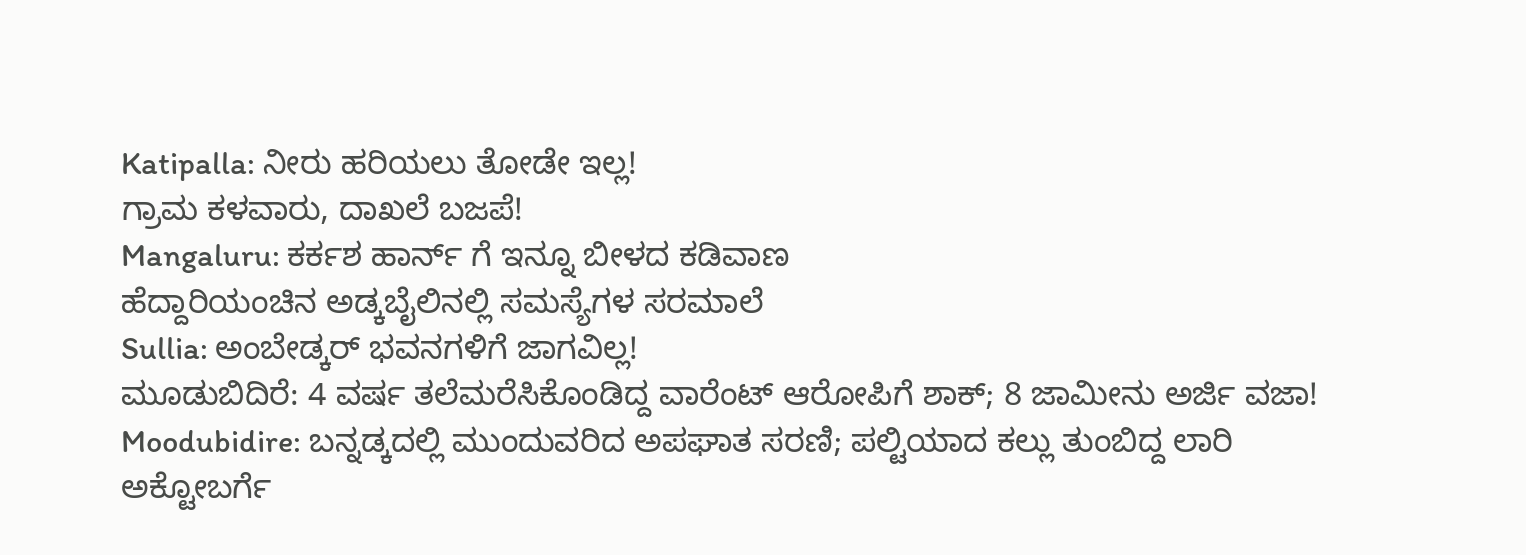Katipalla: ನೀರು ಹರಿಯಲು ತೋಡೇ ಇಲ್ಲ!
ಗ್ರಾಮ ಕಳವಾರು, ದಾಖಲೆ ಬಜಪೆ!
Mangaluru: ಕರ್ಕಶ ಹಾರ್ನ್ ಗೆ ಇನ್ನೂ ಬೀಳದ ಕಡಿವಾಣ
ಹೆದ್ದಾರಿಯಂಚಿನ ಅಡ್ಕಬೈಲಿನಲ್ಲಿ ಸಮಸ್ಯೆಗಳ ಸರಮಾಲೆ
Sullia: ಅಂಬೇಡ್ಕರ್ ಭವನಗಳಿಗೆ ಜಾಗವಿಲ್ಲ!
ಮೂಡುಬಿದಿರೆ: 4 ವರ್ಷ ತಲೆಮರೆಸಿಕೊಂಡಿದ್ದ ವಾರೆಂಟ್ ಆರೋಪಿಗೆ ಶಾಕ್; 8 ಜಾಮೀನು ಅರ್ಜಿ ವಜಾ!
Moodubidire: ಬನ್ನಡ್ಕದಲ್ಲಿ ಮುಂದುವರಿದ ಅಪಘಾತ ಸರಣಿ; ಪಲ್ಟಿಯಾದ ಕಲ್ಲು ತುಂಬಿದ್ದ ಲಾರಿ
ಅಕ್ಟೋಬರ್ಗೆ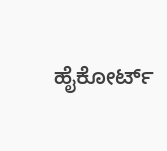ಹೈಕೋರ್ಟ್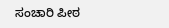ಸಂಚಾರಿ ಪೀಠ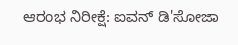ಆರಂಭ ನಿರೀಕ್ಷೆ: ಐವನ್ ಡಿ'ಸೋಜಾ